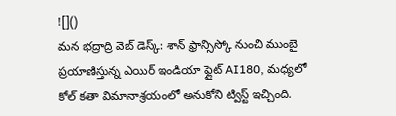![]()
మన భద్రాద్రి వెబ్ డెస్క్: శాన్ ఫ్రాన్సిస్కో నుంచి ముంబై ప్రయాణిస్తున్న ఎయిర్ ఇండియా ఫ్లైట్ AI180, మధ్యలో కోల్ కతా విమానాశ్రయంలో అనుకోని ట్విస్ట్ ఇచ్చింది.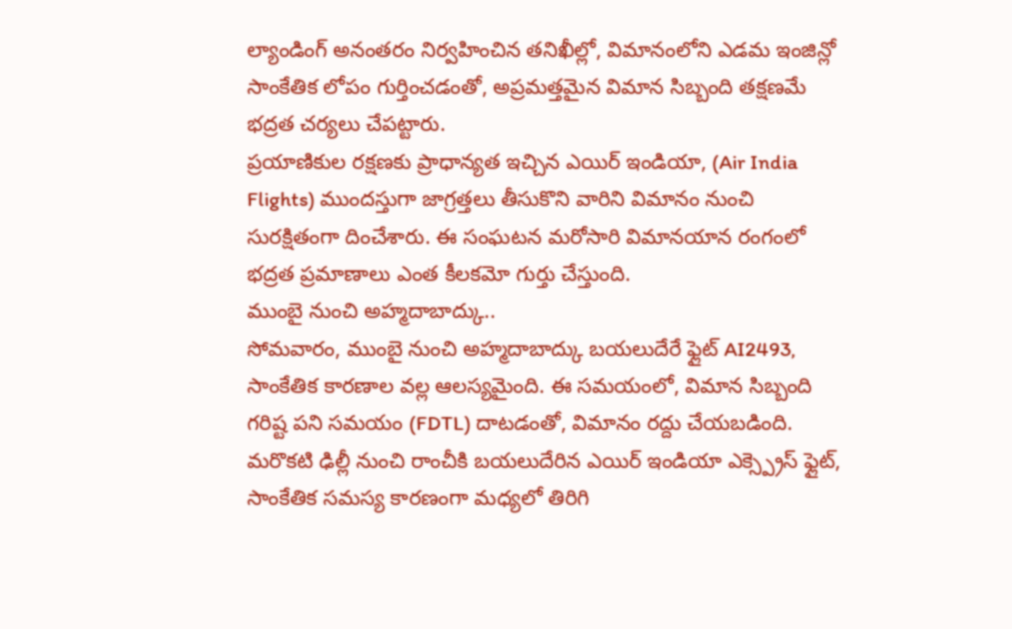ల్యాండింగ్ అనంతరం నిర్వహించిన తనిఖీల్లో, విమానంలోని ఎడమ ఇంజిన్లో సాంకేతిక లోపం గుర్తించడంతో, అప్రమత్తమైన విమాన సిబ్బంది తక్షణమే భద్రత చర్యలు చేపట్టారు.
ప్రయాణికుల రక్షణకు ప్రాధాన్యత ఇచ్చిన ఎయిర్ ఇండియా, (Air India Flights) ముందస్తుగా జాగ్రత్తలు తీసుకొని వారిని విమానం నుంచి సురక్షితంగా దించేశారు. ఈ సంఘటన మరోసారి విమానయాన రంగంలో భద్రత ప్రమాణాలు ఎంత కీలకమో గుర్తు చేస్తుంది.
ముంబై నుంచి అహ్మదాబాద్కు..
సోమవారం, ముంబై నుంచి అహ్మదాబాద్కు బయలుదేరే ఫ్లైట్ AI2493, సాంకేతిక కారణాల వల్ల ఆలస్యమైంది. ఈ సమయంలో, విమాన సిబ్బంది గరిష్ట పని సమయం (FDTL) దాటడంతో, విమానం రద్దు చేయబడింది. మరొకటి ఢిల్లీ నుంచి రాంచీకి బయలుదేరిన ఎయిర్ ఇండియా ఎక్స్ప్రెస్ ఫ్లైట్, సాంకేతిక సమస్య కారణంగా మధ్యలో తిరిగి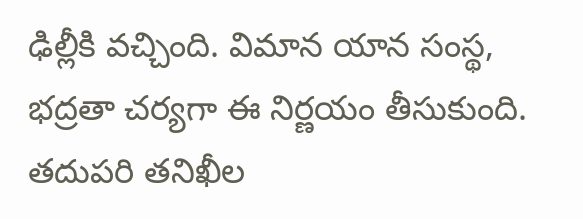ఢిల్లీకి వచ్చింది. విమాన యాన సంస్థ, భద్రతా చర్యగా ఈ నిర్ణయం తీసుకుంది. తదుపరి తనిఖీల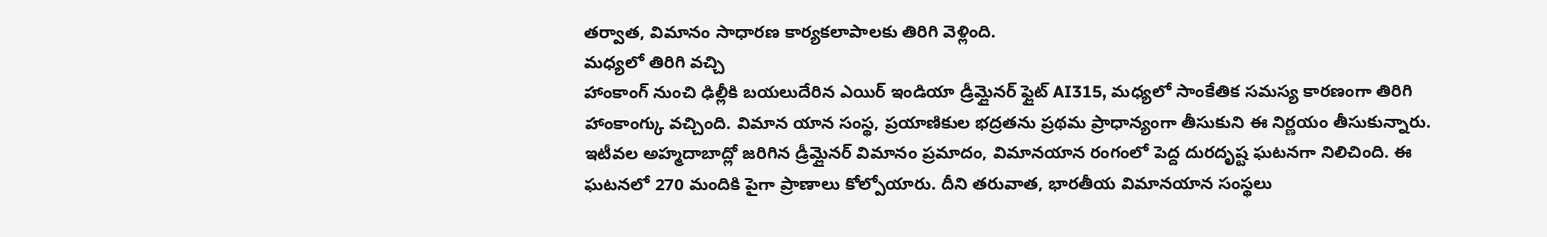తర్వాత, విమానం సాధారణ కార్యకలాపాలకు తిరిగి వెళ్లింది.
మధ్యలో తిరిగి వచ్చి
హాంకాంగ్ నుంచి ఢిల్లీకి బయలుదేరిన ఎయిర్ ఇండియా డ్రీమ్లైనర్ ఫ్లైట్ AI315, మధ్యలో సాంకేతిక సమస్య కారణంగా తిరిగి హాంకాంగ్కు వచ్చింది. విమాన యాన సంస్థ, ప్రయాణికుల భద్రతను ప్రథమ ప్రాధాన్యంగా తీసుకుని ఈ నిర్ణయం తీసుకున్నారు. ఇటీవల అహ్మదాబాద్లో జరిగిన డ్రీమ్లైనర్ విమానం ప్రమాదం, విమానయాన రంగంలో పెద్ద దురదృష్ట ఘటనగా నిలిచింది. ఈ ఘటనలో 270 మందికి పైగా ప్రాణాలు కోల్పోయారు. దీని తరువాత, భారతీయ విమానయాన సంస్థలు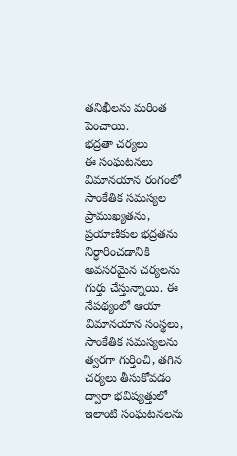తనిఖీలను మరింత పెంచాయి.
భద్రతా చర్యలు
ఈ సంఘటనలు విమానయాన రంగంలో సాంకేతిక సమస్యల ప్రాముఖ్యతను, ప్రయాణికుల భద్రతను నిర్ధారించడానికి అవసరమైన చర్యలను గుర్తు చేస్తున్నాయి. ఈ నేపథ్యంలో ఆయా విమానయాన సంస్థలు, సాంకేతిక సమస్యలను త్వరగా గుర్తించి, తగిన చర్యలు తీసుకోవడం ద్వారా భవిష్యత్తులో ఇలాంటి సంఘటనలను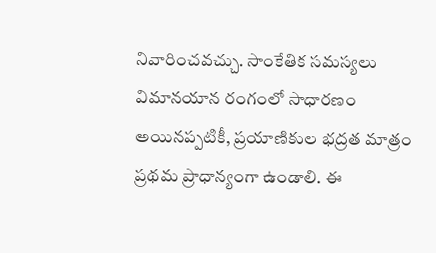నివారించవచ్చు. సాంకేతిక సమస్యలు విమానయాన రంగంలో సాధారణం అయినప్పటికీ, ప్రయాణికుల భద్రత మాత్రం ప్రథమ ప్రాధాన్యంగా ఉండాలి. ఈ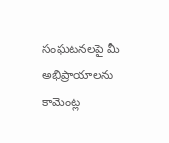సంఘటనలపై మీ అభిప్రాయాలను కామెంట్ల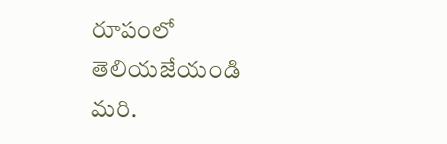రూపంలో తెలియజేయండి మరి.